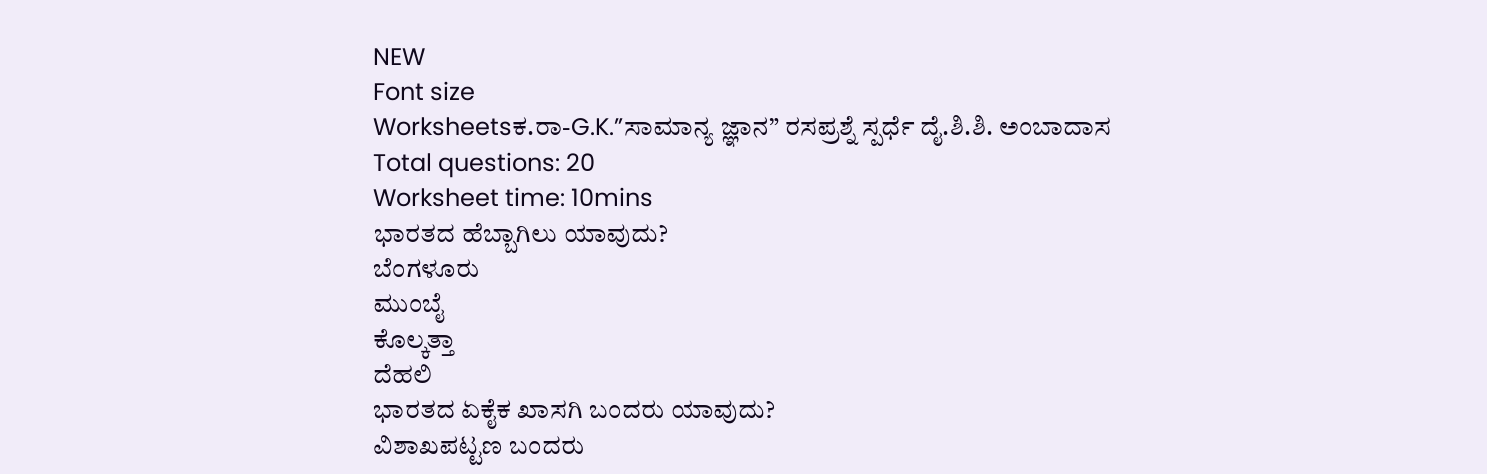NEW
Font size
Worksheetsಕ.ರಾ-G.K.”ಸಾಮಾನ್ಯ ಜ್ಞಾನ” ರಸಪ್ರಶ್ನೆ ಸ್ಪರ್ಧೆ ದೈ.ಶಿ.ಶಿ. ಅಂಬಾದಾಸ
Total questions: 20
Worksheet time: 10mins
ಭಾರತದ ಹೆಬ್ಬಾಗಿಲು ಯಾವುದು?
ಬೆಂಗಳೂರು
ಮುಂಬೈ
ಕೊಲ್ಕತ್ತಾ
ದೆಹಲಿ
ಭಾರತದ ಏಕೈಕ ಖಾಸಗಿ ಬಂದರು ಯಾವುದು?
ವಿಶಾಖಪಟ್ಟಣ ಬಂದರು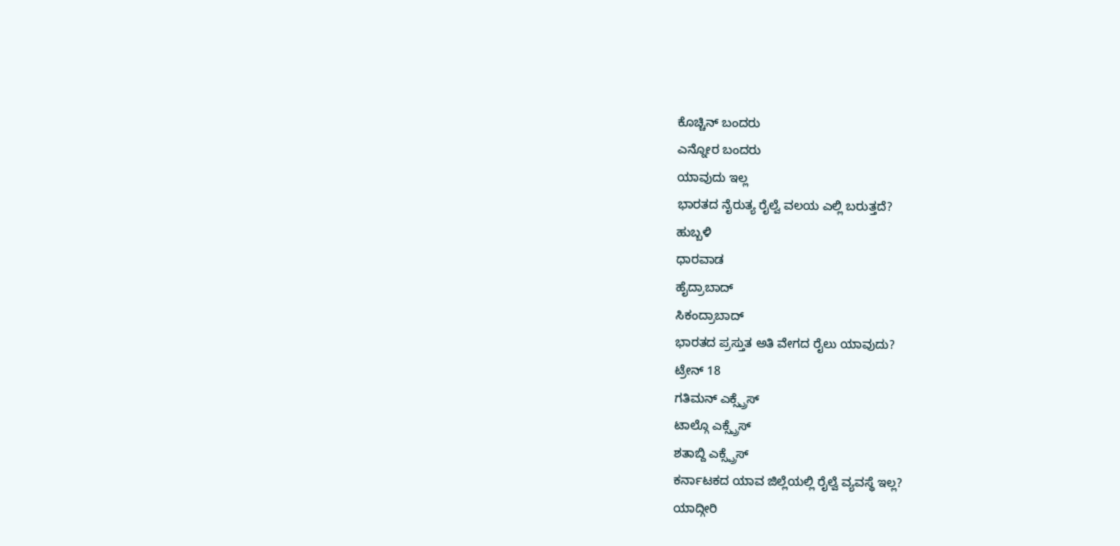ಕೊಚ್ಚಿನ್ ಬಂದರು
ಎನ್ನೋರ ಬಂದರು
ಯಾವುದು ಇಲ್ಲ
ಭಾರತದ ನೈರುತ್ಯ ರೈಲ್ವೆ ವಲಯ ಎಲ್ಲಿ ಬರುತ್ತದೆ?
ಹುಬ್ಬಳಿ
ಧಾರವಾಡ
ಹೈದ್ರಾಬಾದ್
ಸಿಕಂದ್ರಾಬಾದ್
ಭಾರತದ ಪ್ರಸ್ತುತ ಅತಿ ವೇಗದ ರೈಲು ಯಾವುದು?
ಟ್ರೇನ್ 18
ಗತಿಮನ್ ಎಕ್ಸ್ಪ್ರೆಸ್
ಟಾಲ್ಗೊ ಎಕ್ಸ್ಪ್ರೆಸ್
ಶತಾಬ್ದಿ ಎಕ್ಸ್ಪ್ರೆಸ್
ಕರ್ನಾಟಕದ ಯಾವ ಜಿಲ್ಲೆಯಲ್ಲಿ ರೈಲ್ವೆ ವ್ಯವಸ್ಥೆ ಇಲ್ಲ?
ಯಾದ್ಗೀರಿ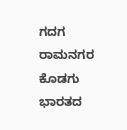ಗದಗ
ರಾಮನಗರ
ಕೊಡಗು
ಭಾರತದ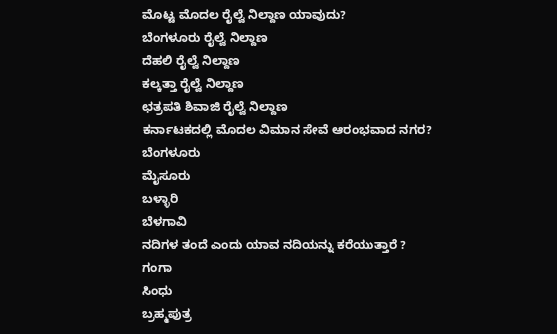ಮೊಟ್ಟ ಮೊದಲ ರೈಲ್ವೆ ನಿಲ್ದಾಣ ಯಾವುದು?
ಬೆಂಗಳೂರು ರೈಲ್ವೆ ನಿಲ್ದಾಣ
ದೆಹಲಿ ರೈಲ್ವೆ ನಿಲ್ದಾಣ
ಕಲ್ಕತ್ತಾ ರೈಲ್ವೆ ನಿಲ್ದಾಣ
ಛತ್ರಪತಿ ಶಿವಾಜಿ ರೈಲ್ವೆ ನಿಲ್ದಾಣ
ಕರ್ನಾಟಕದಲ್ಲಿ ಮೊದಲ ವಿಮಾನ ಸೇವೆ ಆರಂಭವಾದ ನಗರ?
ಬೆಂಗಳೂರು
ಮೈಸೂರು
ಬಳ್ಳಾರಿ
ಬೆಳಗಾವಿ
ನದಿಗಳ ತಂದೆ ಎಂದು ಯಾವ ನದಿಯನ್ನು ಕರೆಯುತ್ತಾರೆ ?
ಗಂಗಾ
ಸಿಂಧು
ಬ್ರಹ್ಮಪುತ್ರ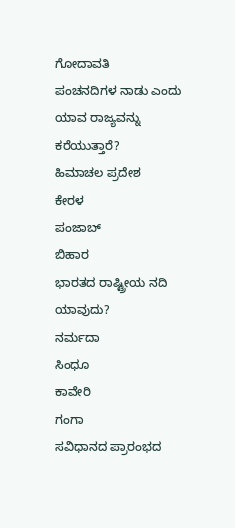ಗೋದಾವತಿ
ಪಂಚನದಿಗಳ ನಾಡು ಎಂದು ಯಾವ ರಾಜ್ಯವನ್ನು ಕರೆಯುತ್ತಾರೆ?
ಹಿಮಾಚಲ ಪ್ರದೇಶ
ಕೇರಳ
ಪಂಜಾಬ್
ಬಿಹಾರ
ಭಾರತದ ರಾಷ್ಟ್ರೀಯ ನದಿ ಯಾವುದು?
ನರ್ಮದಾ
ಸಿಂಧೂ
ಕಾವೇರಿ
ಗಂಗಾ
ಸವಿಧಾನದ ಪ್ರಾರಂಭದ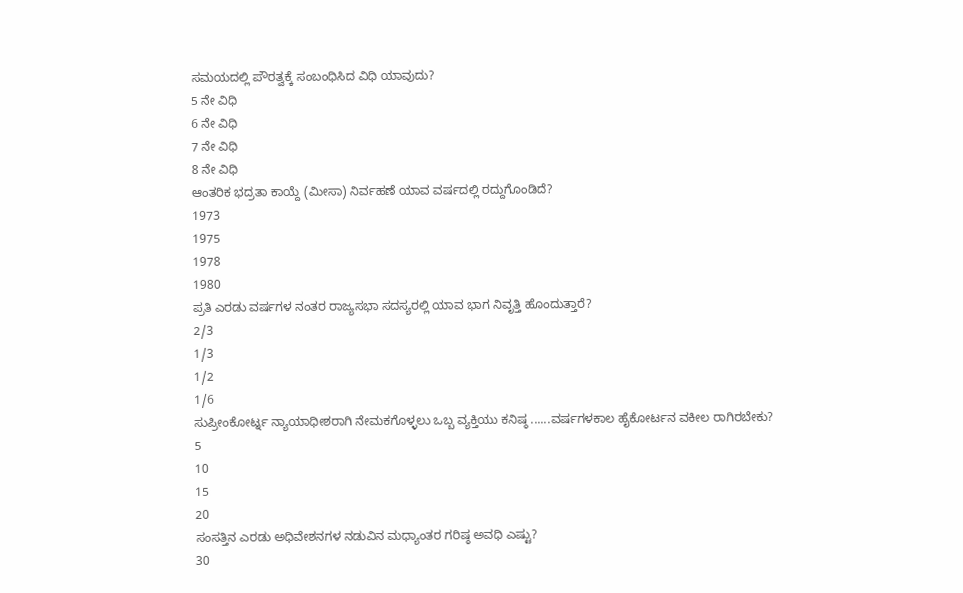ಸಮಯದಲ್ಲಿ ಪೌರತ್ವಕ್ಕೆ ಸಂಬಂಧಿಸಿದ ವಿಧಿ ಯಾವುದು?
5 ನೇ ವಿಧಿ
6 ನೇ ವಿಧಿ
7 ನೇ ವಿಧಿ
8 ನೇ ವಿಧಿ
ಆಂತರಿಕ ಭದ್ರತಾ ಕಾಯ್ದೆ (ಮೀಸಾ) ನಿರ್ವಹಣೆ ಯಾವ ವರ್ಷದಲ್ಲಿ ರದ್ದುಗೊಂಡಿದೆ?
1973
1975
1978
1980
ಪ್ರತಿ ಎರಡು ವರ್ಷಗಳ ನಂತರ ರಾಜ್ಯಸಭಾ ಸದಸ್ಯರಲ್ಲಿ ಯಾವ ಭಾಗ ನಿವೃತ್ತಿ ಹೊಂದುತ್ತಾರೆ?
2/3
1/3
1/2
1/6
ಸುಪ್ರೀಂಕೋರ್ಟ್ನ ನ್ಯಾಯಾಧೀಶರಾಗಿ ನೇಮಕಗೊಳ್ಳಲು ಒಬ್ಬ ವ್ಯಕ್ತಿಯು ಕನಿಷ್ಠ ......ವರ್ಷಗಳಕಾಲ ಹೈಕೋರ್ಟನ ವಕೀಲ ರಾಗಿರಬೇಕು?
5
10
15
20
ಸಂಸತ್ತಿನ ಎರಡು ಅಧಿವೇಶನಗಳ ನಡುವಿನ ಮಧ್ಯಾಂತರ ಗರಿಷ್ಠ ಅವಧಿ ಎಷ್ಟು?
30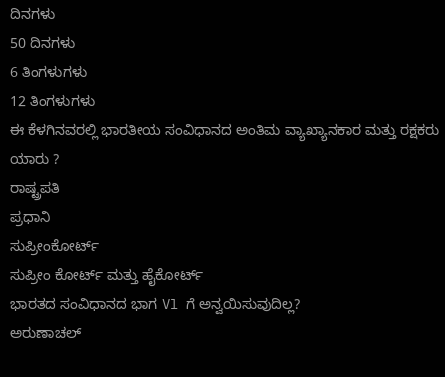ದಿನಗಳು
50 ದಿನಗಳು
6 ತಿಂಗಳುಗಳು
12 ತಿಂಗಳುಗಳು
ಈ ಕೆಳಗಿನವರಲ್ಲಿ ಭಾರತೀಯ ಸಂವಿಧಾನದ ಅಂತಿಮ ವ್ಯಾಖ್ಯಾನಕಾರ ಮತ್ತು ರಕ್ಷಕರು ಯಾರು ?
ರಾಷ್ಟ್ರಪತಿ
ಪ್ರಧಾನಿ
ಸುಪ್ರೀಂಕೋರ್ಟ್
ಸುಪ್ರೀಂ ಕೋರ್ಟ್ ಮತ್ತು ಹೈಕೋರ್ಟ್
ಭಾರತದ ಸಂವಿಧಾನದ ಭಾಗ Vl ಗೆ ಅನ್ವಯಿಸುವುದಿಲ್ಲ?
ಅರುಣಾಚಲ್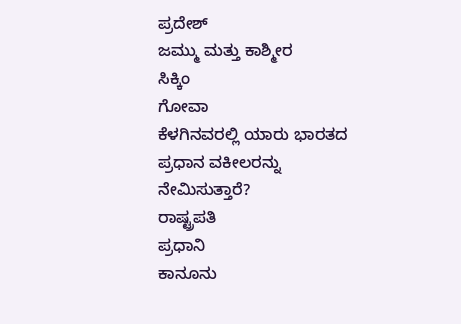ಪ್ರದೇಶ್
ಜಮ್ಮು ಮತ್ತು ಕಾಶ್ಮೀರ
ಸಿಕ್ಕಿಂ
ಗೋವಾ
ಕೆಳಗಿನವರಲ್ಲಿ ಯಾರು ಭಾರತದ ಪ್ರಧಾನ ವಕೀಲರನ್ನು ನೇಮಿಸುತ್ತಾರೆ?
ರಾಷ್ಟ್ರಪತಿ
ಪ್ರಧಾನಿ
ಕಾನೂನು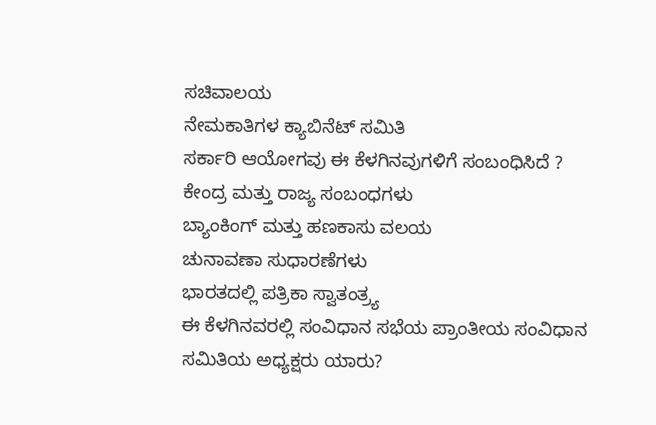ಸಚಿವಾಲಯ
ನೇಮಕಾತಿಗಳ ಕ್ಯಾಬಿನೆಟ್ ಸಮಿತಿ
ಸರ್ಕಾರಿ ಆಯೋಗವು ಈ ಕೆಳಗಿನವುಗಳಿಗೆ ಸಂಬಂಧಿಸಿದೆ ?
ಕೇಂದ್ರ ಮತ್ತು ರಾಜ್ಯ ಸಂಬಂಧಗಳು
ಬ್ಯಾಂಕಿಂಗ್ ಮತ್ತು ಹಣಕಾಸು ವಲಯ
ಚುನಾವಣಾ ಸುಧಾರಣೆಗಳು
ಭಾರತದಲ್ಲಿ ಪತ್ರಿಕಾ ಸ್ವಾತಂತ್ರ್ಯ
ಈ ಕೆಳಗಿನವರಲ್ಲಿ ಸಂವಿಧಾನ ಸಭೆಯ ಪ್ರಾಂತೀಯ ಸಂವಿಧಾನ ಸಮಿತಿಯ ಅಧ್ಯಕ್ಷರು ಯಾರು?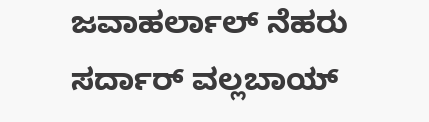ಜವಾಹರ್ಲಾಲ್ ನೆಹರು
ಸರ್ದಾರ್ ವಲ್ಲಬಾಯ್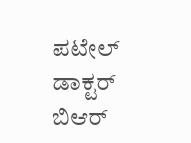ಪಟೇಲ್
ಡಾಕ್ಟರ್ ಬಿಆರ್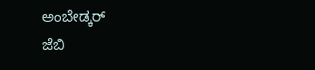ಅಂಬೇಡ್ಕರ್
ಜೆಬಿ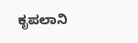ಕೃಪಲಾನಿ